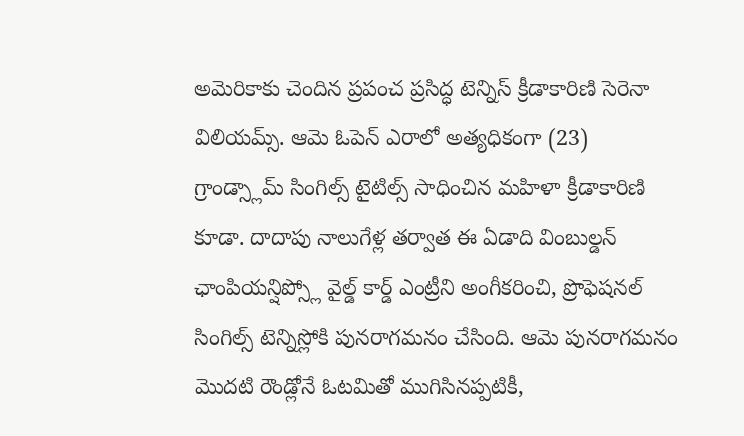అమెరికాకు చెందిన ప్రపంచ ప్రసిద్ధ టెన్నిస్ క్రీడాకారిణి సెరెనా విలియమ్స్. ఆమె ఓపెన్ ఎరాలో అత్యధికంగా (23) గ్రాండ్స్లామ్ సింగిల్స్ టైటిల్స్ సాధించిన మహిళా క్రీడాకారిణి కూడా. దాదాపు నాలుగేళ్ల తర్వాత ఈ ఏడాది వింబుల్డన్ ఛాంపియన్షిప్స్లో వైల్డ్ కార్డ్ ఎంట్రీని అంగీకరించి, ప్రొఫెషనల్ సింగిల్స్ టెన్నిస్లోకి పునరాగమనం చేసింది. ఆమె పునరాగమనం మొదటి రౌండ్లోనే ఓటమితో ముగిసినప్పటికీ,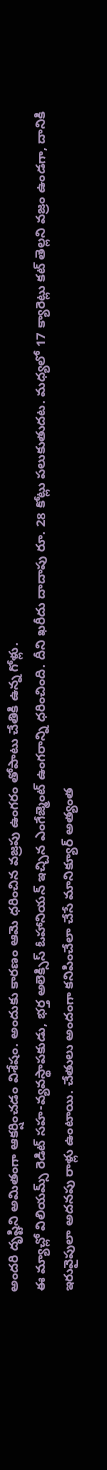అందరి దృష్టిని అమితంగా ఆకర్షించడం విశేషం. అందుకు కారణం ఆమె ధరించిన వజ్రపు ఉంగరం తోపాటు చేతికి ఉన్న గోళ్లు.
ఈ మ్యాచ్లో విలియమ్స్ రెడిట్ సహ-వ్యవస్థాపకుడు, భర్త అలెక్సిస్ ఓహానియన్ ఇచ్చిన ఎంగేజ్మెంట్ ఉంగరాన్ని ధరించింది. దీని ఖరీదు దాదాపు రూ. 28 కోట్లు పలుకుతుదట. మధ్యలో 17 క్యారెట్లు కట్ తెల్లని వజ్రం ఉండగా, దానికి ఇరువైపులా అదనపు రాళ్లు ఉంటాయి. చేతులు అందంగా కనిపించేలా చేసే మానిక్యూర్ అత్యంత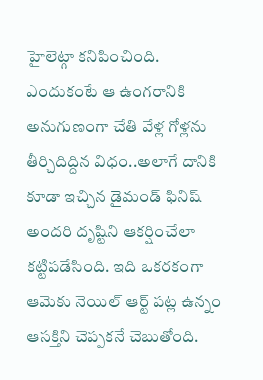హైలెట్గా కనిపించింది. ఎందుకంటే ఆ ఉంగరానికి అనుగుణంగా చేతి వేళ్ల గోళ్లను తీర్చిదిద్దిన విధం..అలాగే దానికి కూడా ఇచ్చిన డైమండ్ ఫినిష్ అందరి దృష్టిని ఆకర్షించేలా కట్టిపడేసింది. ఇది ఒకరకంగా ఆమెకు నెయిల్ ఆర్ట్ పట్ల ఉన్నం ఆసక్తిని చెప్పకనే చెబుతోంది.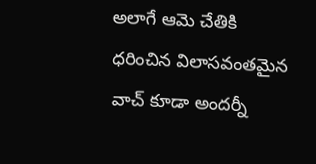అలాగే ఆమె చేతికి ధరించిన విలాసవంతమైన వాచ్ కూడా అందర్నీ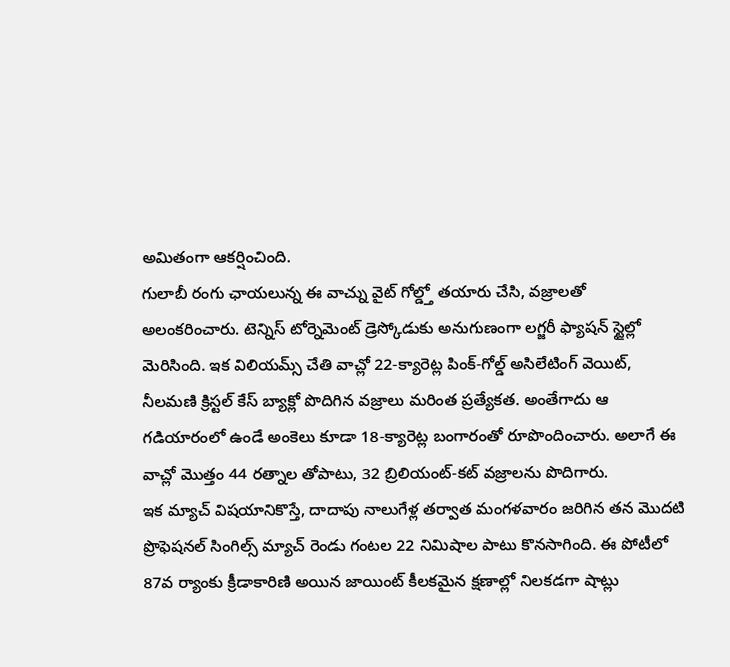అమితంగా ఆకర్షించింది.
గులాబీ రంగు ఛాయలున్న ఈ వాచ్ను వైట్ గోల్డ్తో తయారు చేసి, వజ్రాలతో అలంకరించారు. టెన్నిస్ టోర్నెమెంట్ డ్రెస్కోడుకు అనుగుణంగా లగ్జరీ ఫ్యాషన్ స్టైల్లో మెరిసింది. ఇక విలియమ్స్ చేతి వాచ్లో 22-క్యారెట్ల పింక్-గోల్డ్ అసిలేటింగ్ వెయిట్, నీలమణి క్రిస్టల్ కేస్ బ్యాక్లో పొదిగిన వజ్రాలు మరింత ప్రత్యేకత. అంతేగాదు ఆ గడియారంలో ఉండే అంకెలు కూడా 18-క్యారెట్ల బంగారంతో రూపొందించారు. అలాగే ఈ వాచ్లో మొత్తం 44 రత్నాల తోపాటు, 32 బ్రిలియంట్-కట్ వజ్రాలను పొదిగారు.
ఇక మ్యాచ్ విషయానికొస్తే, దాదాపు నాలుగేళ్ల తర్వాత మంగళవారం జరిగిన తన మొదటి ప్రొఫెషనల్ సింగిల్స్ మ్యాచ్ రెండు గంటల 22 నిమిషాల పాటు కొనసాగింది. ఈ పోటీలో 87వ ర్యాంకు క్రీడాకారిణి అయిన జాయింట్ కీలకమైన క్షణాల్లో నిలకడగా షాట్లు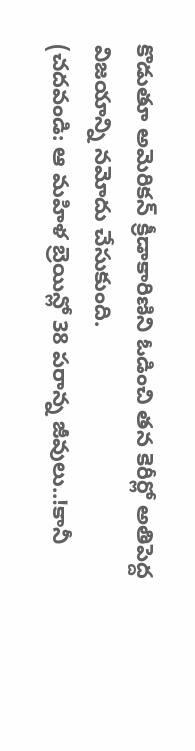కొడుతూ అమెరికన్ క్రీడాకారిణిని ఓడించి తన కెరీర్లో అతిపెద్ద విజయాన్ని నమోదు చేసుకుంది.
(చదవండి: ఆ మహిళ బ్రెయిన్లో 38 పరాన్న జీవులు..!కానీ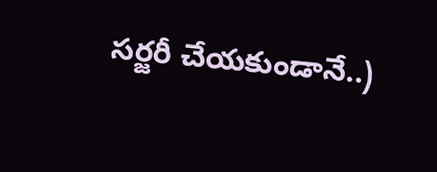సర్జరీ చేయకుండానే..)